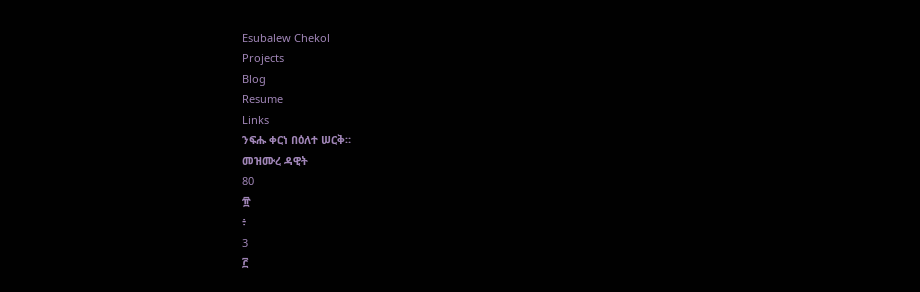Esubalew Chekol
Projects
Blog
Resume
Links
ንፍሑ ቀርነ በዕለተ ሠርቅ።
መዝሙረ ዳዊት
80
፹
፥
3
፫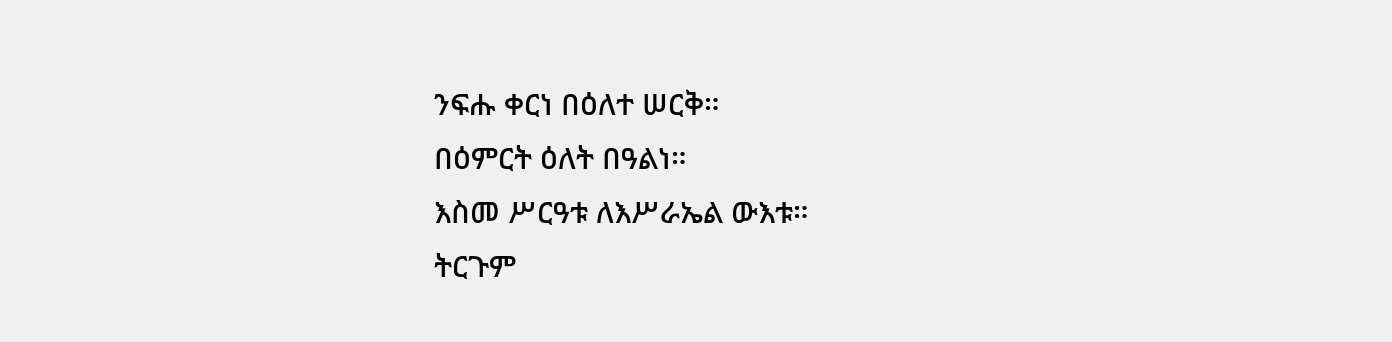ንፍሑ ቀርነ በዕለተ ሠርቅ።
በዕምርት ዕለት በዓልነ።
እስመ ሥርዓቱ ለእሥራኤል ውእቱ።
ትርጉም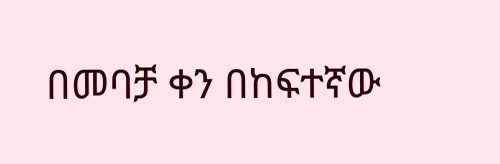በመባቻ ቀን በከፍተኛው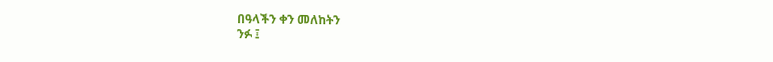በዓላችን ቀን መለከትን
ንፉ ፤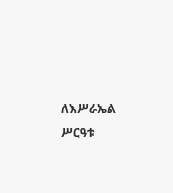ለእሥራኤል ሥርዓቱ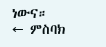ነውና።
← ምስባክ